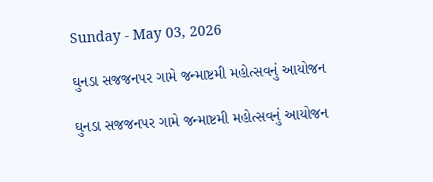Sunday - May 03, 2026

ઘુનડા સજજનપર ગામે જન્માષ્ટમી મહોત્સવનું આયોજન

ઘુનડા સજજનપર ગામે જન્માષ્ટમી મહોત્સવનું આયોજન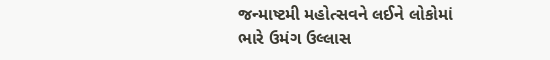જન્માષ્ટમી મહોત્સવને લઈને લોકોમાં ભારે ઉમંગ ઉલ્લાસ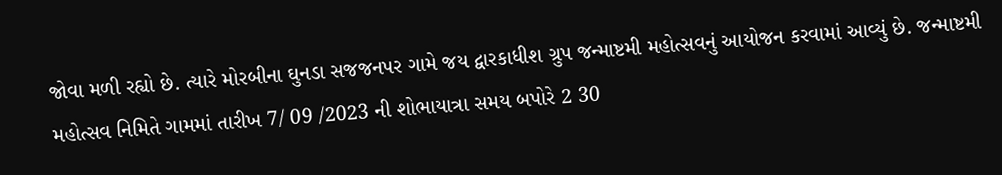જોવા મળી રહ્યો છે. ત્યારે મોરબીના ઘુનડા સજજનપર ગામે જય દ્વારકાધીશ ગ્રુપ જન્માષ્ટમી મહોત્સવનું આયોજન કરવામાં આવ્યું છે. જન્માષ્ટમી મહોત્સવ નિમિતે ગામમાં તારીખ 7/ 09 /2023 ની શોભાયાત્રા સમય બપોરે 2 30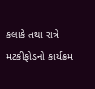કલાકે તથા રાત્રે મટકીફોડનો કાર્યક્રમ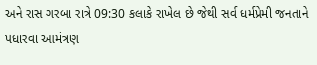અને રાસ ગરબા રાત્રે 09:30 કલાકે રાખેલ છે જેથી સર્વ ધર્મપ્રેમી જનતાને પધારવા આમંત્રણ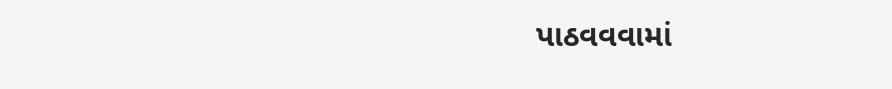પાઠવવવામાં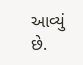આવ્યું છે.